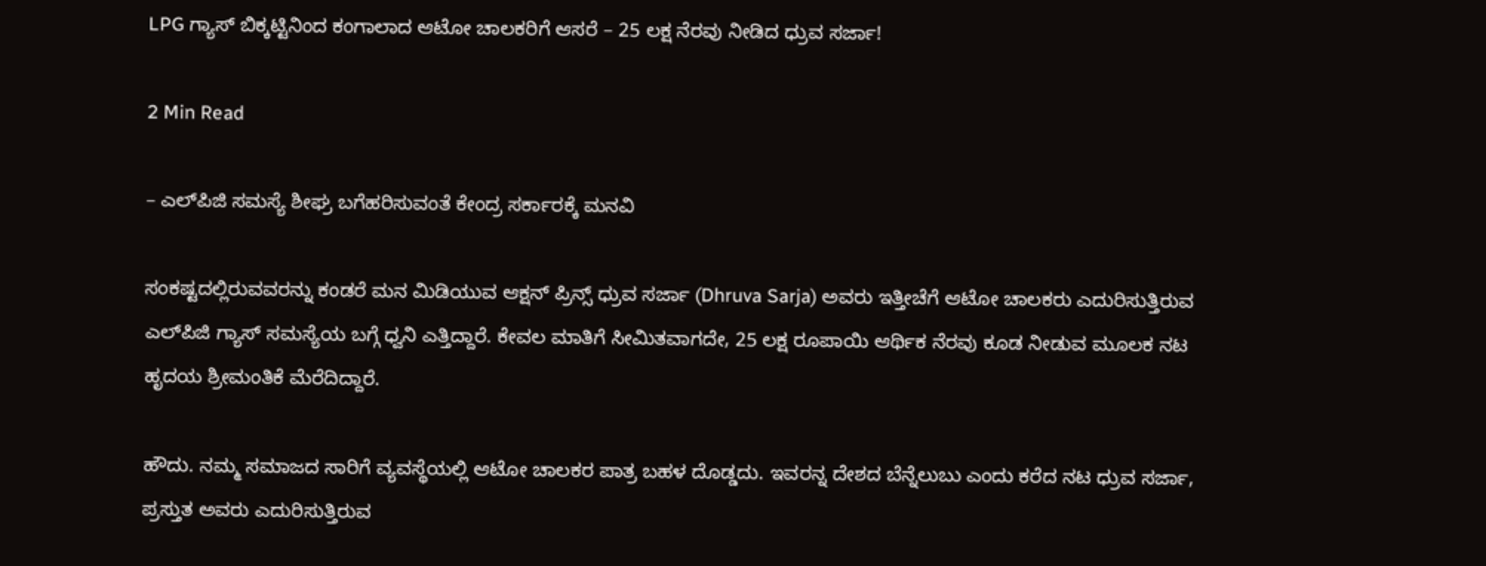LPG ಗ್ಯಾಸ್‌ ಬಿಕ್ಕಟ್ಟಿನಿಂದ ಕಂಗಾಲಾದ ಆಟೋ ಚಾಲಕರಿಗೆ ಆಸರೆ – 25 ಲಕ್ಷ ನೆರವು ನೀಡಿದ ಧ್ರುವ ಸರ್ಜಾ!

2 Min Read

– ಎಲ್‌ಪಿಜಿ ಸಮಸ್ಯೆ ಶೀಘ್ರ ಬಗೆಹರಿಸುವಂತೆ ಕೇಂದ್ರ ಸರ್ಕಾರಕ್ಕೆ ಮನವಿ

ಸಂಕಷ್ಟದಲ್ಲಿರುವವರನ್ನು ಕಂಡರೆ ಮನ ಮಿಡಿಯುವ ಆಕ್ಷನ್‌ ಪ್ರಿನ್ಸ್‌ ಧ್ರುವ ಸರ್ಜಾ (Dhruva Sarja) ಅವರು ಇತ್ತೀಚೆಗೆ ಆಟೋ ಚಾಲಕರು ಎದುರಿಸುತ್ತಿರುವ ಎಲ್‌ಪಿಜಿ ಗ್ಯಾಸ್‌ ಸಮಸ್ಯೆಯ ಬಗ್ಗೆ ಧ್ವನಿ ಎತ್ತಿದ್ದಾರೆ. ಕೇವಲ ಮಾತಿಗೆ ಸೀಮಿತವಾಗದೇ, 25 ಲಕ್ಷ ರೂಪಾಯಿ ಆರ್ಥಿಕ ನೆರವು ಕೂಡ ನೀಡುವ ಮೂಲಕ ನಟ ಹೃದಯ ಶ್ರೀಮಂತಿಕೆ ಮೆರೆದಿದ್ದಾರೆ.

ಹೌದು. ನಮ್ಮ ಸಮಾಜದ ಸಾರಿಗೆ ವ್ಯವಸ್ಥೆಯಲ್ಲಿ ಆಟೋ ಚಾಲಕರ ಪಾತ್ರ ಬಹಳ ದೊಡ್ಡದು. ಇವರನ್ನ ದೇಶದ ಬೆನ್ನೆಲುಬು ಎಂದು ಕರೆದ ನಟ ಧ್ರುವ ಸರ್ಜಾ, ಪ್ರಸ್ತುತ ಅವರು ಎದುರಿಸುತ್ತಿರುವ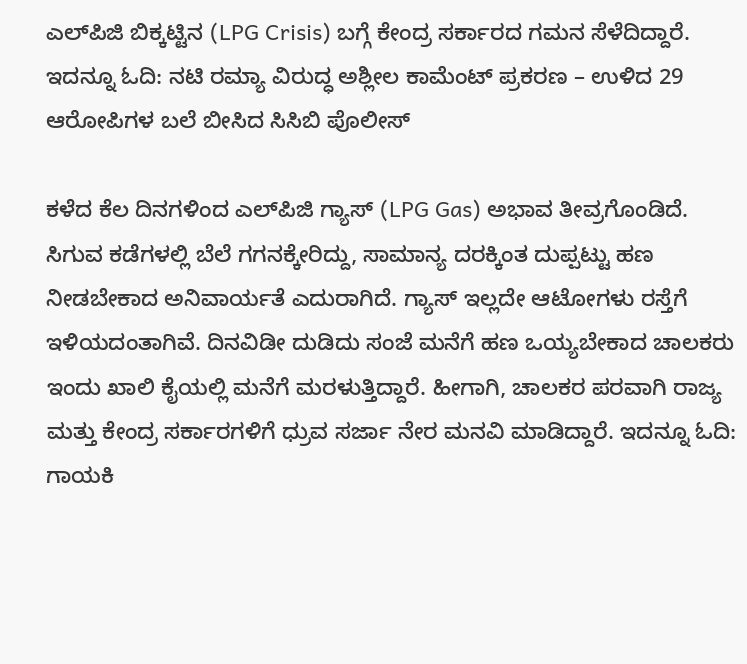ಎಲ್‌ಪಿಜಿ ಬಿಕ್ಕಟ್ಟಿನ (LPG Crisis) ಬಗ್ಗೆ ಕೇಂದ್ರ ಸರ್ಕಾರದ ಗಮನ ಸೆಳೆದಿದ್ದಾರೆ. ಇದನ್ನೂ ಓದಿ: ನಟಿ ರಮ್ಯಾ ವಿರುದ್ಧ ಅಶ್ಲೀಲ ಕಾಮೆಂಟ್‌ ಪ್ರಕರಣ – ಉಳಿದ 29 ಆರೋಪಿಗಳ ಬಲೆ ಬೀಸಿದ ಸಿಸಿಬಿ ಪೊಲೀಸ್‌

ಕಳೆದ ಕೆಲ ದಿನಗಳಿಂದ ಎಲ್‌ಪಿಜಿ ಗ್ಯಾಸ್‌ (LPG Gas) ಅಭಾವ ತೀವ್ರಗೊಂಡಿದೆ. ಸಿಗುವ ಕಡೆಗಳಲ್ಲಿ ಬೆಲೆ ಗಗನಕ್ಕೇರಿದ್ದು, ಸಾಮಾನ್ಯ ದರಕ್ಕಿಂತ ದುಪ್ಪಟ್ಟು ಹಣ ನೀಡಬೇಕಾದ ಅನಿವಾರ್ಯತೆ ಎದುರಾಗಿದೆ. ಗ್ಯಾಸ್‌ ಇಲ್ಲದೇ ಆಟೋಗಳು ರಸ್ತೆಗೆ ಇಳಿಯದಂತಾಗಿವೆ. ದಿನವಿಡೀ ದುಡಿದು ಸಂಜೆ ಮನೆಗೆ ಹಣ ಒಯ್ಯಬೇಕಾದ ಚಾಲಕರು ಇಂದು ಖಾಲಿ ಕೈಯಲ್ಲಿ ಮನೆಗೆ ಮರಳುತ್ತಿದ್ದಾರೆ. ಹೀಗಾಗಿ, ಚಾಲಕರ ಪರವಾಗಿ ರಾಜ್ಯ ಮತ್ತು ಕೇಂದ್ರ ಸರ್ಕಾರಗಳಿಗೆ ಧ್ರುವ ಸರ್ಜಾ ನೇರ ಮನವಿ ಮಾಡಿದ್ದಾರೆ. ಇದನ್ನೂ ಓದಿ: ಗಾಯಕಿ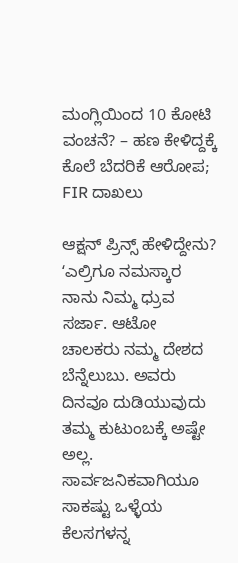ಮಂಗ್ಲಿಯಿಂದ 10 ಕೋಟಿ ವಂಚನೆ? – ಹಣ ಕೇಳಿದ್ದಕ್ಕೆ ಕೊಲೆ ಬೆದರಿಕೆ ಆರೋಪ; FIR ದಾಖಲು

ಆಕ್ಷನ್‌ ಪ್ರಿನ್ಸ್‌ ಹೇಳಿದ್ದೇನು?
ʻಎಲ್ರಿಗೂ ನಮಸ್ಕಾರ ನಾನು ನಿಮ್ಮ ಧ್ರುವ ಸರ್ಜಾ. ಆಟೋ ಚಾಲಕರು ನಮ್ಮ ದೇಶದ ಬೆನ್ನೆಲುಬು. ಅವರು ದಿನವೂ ದುಡಿಯುವುದು ತಮ್ಮ ಕುಟುಂಬಕ್ಕೆ ಅಷ್ಟೇ ಅಲ್ಲ. ಸಾರ್ವಜನಿಕವಾಗಿಯೂ ಸಾಕಷ್ಟು ಒಳ್ಳೆಯ ಕೆಲಸಗಳನ್ನ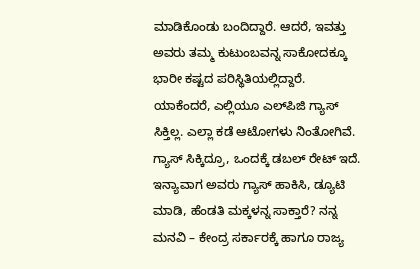ಮಾಡಿಕೊಂಡು ಬಂದಿದ್ದಾರೆ. ಆದರೆ, ಇವತ್ತು ಅವರು ತಮ್ಮ ಕುಟುಂಬವನ್ನ ಸಾಕೋದಕ್ಕೂ ಭಾರೀ ಕಷ್ಟದ ಪರಿಸ್ಥಿತಿಯಲ್ಲಿದ್ದಾರೆ. ಯಾಕೆಂದರೆ, ಎಲ್ಲಿಯೂ ಎಲ್‌ಪಿಜಿ ಗ್ಯಾಸ್‌ ಸಿಕ್ತಿಲ್ಲ. ಎಲ್ಲಾ ಕಡೆ ಆಟೋಗಳು ನಿಂತೋಗಿವೆ. ಗ್ಯಾಸ್‌ ಸಿಕ್ಕಿದ್ರೂ, ಒಂದಕ್ಕೆ ಡಬಲ್‌ ರೇಟ್‌ ಇದೆ. ಇನ್ಯಾವಾಗ ಅವರು ಗ್ಯಾಸ್‌ ಹಾಕಿಸಿ, ಡ್ಯೂಟಿ ಮಾಡಿ, ಹೆಂಡತಿ ಮಕ್ಕಳನ್ನ ಸಾಕ್ತಾರೆ? ನನ್ನ ಮನವಿ – ಕೇಂದ್ರ ಸರ್ಕಾರಕ್ಕೆ ಹಾಗೂ ರಾಜ್ಯ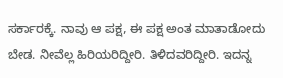ಸರ್ಕಾರಕ್ಕೆ. ನಾವು ಆ ಪಕ್ಷ, ಈ ಪಕ್ಷ ಅಂತ ಮಾತಾಡೋದು ಬೇಡ. ನೀವೆಲ್ಲ ಹಿರಿಯರಿದ್ದೀರಿ. ತಿಳಿದವರಿದ್ದೀರಿ. ಇದನ್ನ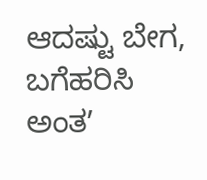ಆದಷ್ಟು ಬೇಗ, ಬಗೆಹರಿಸಿ ಅಂತʼ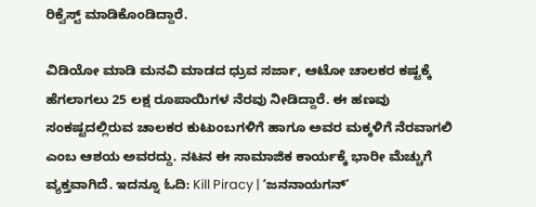ರಿಕ್ವೆಸ್ಟ್‌ ಮಾಡಿಕೊಂಡಿದ್ದಾರೆ.

ವಿಡಿಯೋ ಮಾಡಿ ಮನವಿ ಮಾಡದ ಧ್ರುವ ಸರ್ಜಾ, ಆಟೋ ಚಾಲಕರ ಕಷ್ಟಕ್ಕೆ ಹೆಗಲಾಗಲು 25 ಲಕ್ಷ ರೂಪಾಯಿಗಳ ನೆರವು ನೀಡಿದ್ದಾರೆ. ಈ ಹಣವು ಸಂಕಷ್ಟದಲ್ಲಿರುವ ಚಾಲಕರ ಕುಟುಂಬಗಳಿಗೆ ಹಾಗೂ ಅವರ ಮಕ್ಕಳಿಗೆ ನೆರವಾಗಲಿ ಎಂಬ ಆಶಯ ಅವರದ್ದು. ನಟನ ಈ ಸಾಮಾಜಿಕ ಕಾರ್ಯಕ್ಕೆ ಭಾರೀ ಮೆಚ್ಚುಗೆ ವ್ಯಕ್ತವಾಗಿದೆ. ಇದನ್ನೂ ಓದಿ: Kill Piracy | ʻಜನನಾಯಗನ್ʼ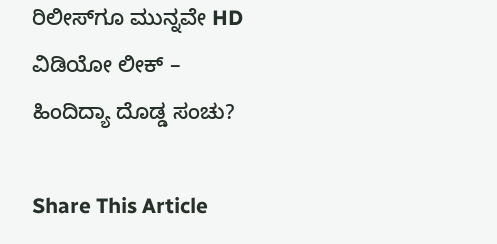ರಿಲೀಸ್‌ಗೂ ಮುನ್ನವೇ HD ವಿಡಿಯೋ ಲೀಕ್‌ – ಹಿಂದಿದ್ಯಾ ದೊಡ್ಡ ಸಂಚು?

Share This Article